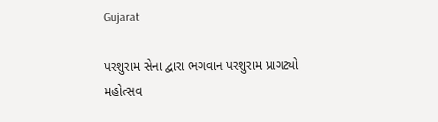Gujarat

પરશુરામ સેના દ્વારા ભગવાન પરશુરામ પ્રાગટ્યો મહોત્સવ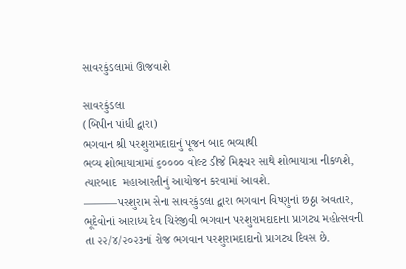સાવરકુંડલામાં ઊજવાશે

સાવરકુંડલા
(બિપીન પાંધી દ્વારા)
ભગવાન શ્રી પરશુરામદાદાનું પૂજન બાદ ભવ્યાથી
ભવ્ય શોભાયાત્રામાં ૬૦૦૦૦ વોલ્ટ ડીજે મિક્ષ્ચર સાથે શોભાયાત્રા નીકળશે, ત્યારબાદ  મહાઆરતીનું આયોજન કરવામાં આવશે.
———પરશુરામ સેના સાવરકુંડલા દ્વારા ભગવાન વિષ્ણુનાં છઠ્ઠા અવતાર, ભૂદેવોનાં આરાધ્ય દેવ ચિરંજીવી ભગવાન પરશુરામદાદાના પ્રાગટ્ય મહોત્સવની તા ૨૨/૪/૨૦૨૩નાં રોજ ભગવાન પરશુરામદાદાનો પ્રાગટ્ય દિવસ છે.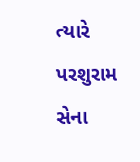ત્યારે પરશુરામ સેના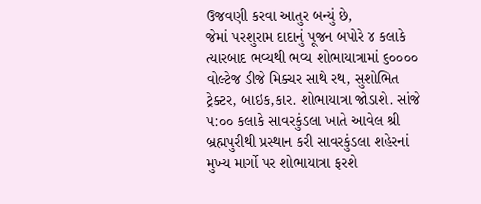ઉજવણી કરવા આતુર બન્યું છે,
જેમાં પરશુરામ દાદાનું પૂજન બપોરે ૪ કલાકે ત્યારબાદ ભવ્યથી ભવ્ય શોભાયાત્રામાં ૬૦૦૦૦ વોલ્ટેજ ડીજે મિક્ચર સાથે રથ, સુશોભિત ટ્રેક્ટર, બાઇક,કાર. શોભાયાત્રા જોડાશે. સાંજે ૫:૦૦ કલાકે સાવરકુંડલા ખાતે આવેલ શ્રી બ્રહ્મપુરીથી પ્રસ્થાન કરી સાવરકુંડલા શહેરનાં મુખ્ય માર્ગો પર શોભાયાત્રા ફરશે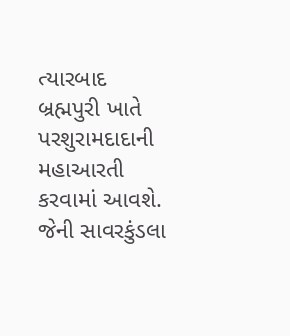ત્યારબાદ  બ્રહ્મપુરી ખાતે  પરશુરામદાદાની મહાઆરતી કરવામાં આવશે.  જેની સાવરકુંડલા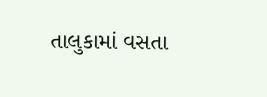તાલુકામાં વસતા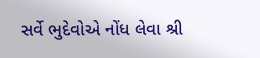સર્વે ભુદેવોએ નોંધ લેવા શ્રી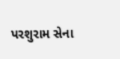પરશુરામ સેના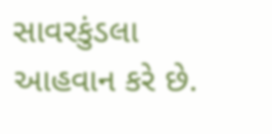સાવરકુંડલા આહવાન કરે છે.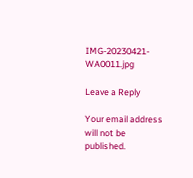IMG-20230421-WA0011.jpg

Leave a Reply

Your email address will not be published.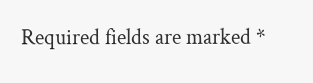Required fields are marked *